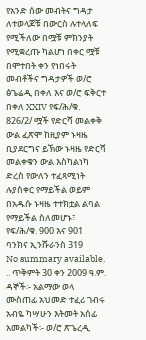የአንድ ሰው መብትና ግዳታ ለተወላጆቹ በውርስ ሉተላለፍ የሚችለው በሟቹ ምክንያት የሚቋረጡ ካልሆነ በቀር ሟቹ በሞተበት ቀን የነበሩት መብቶችና ግዳታዎች ወ/ሮ ፅጌሬዲ በቀለ እና ወ/ሮ ፍቅርተ በቀለ XXIV የፍ/ሕ/ቁ. 826/2/ ሟች የድርሻ መልቀቅ ውል ፈጽሞ ከዚያም ኑዛዜ ቢያደርግና ይኽው ኑዛዜ የድርሻ መልቀቁን ውል እስካልነካ ድረስ የውለን ተፈጻሚነት ሉያስቀር የማይችል ወይም በአዱሱ ኑዛዜ ተተክቷል ልባል የማይችል ስለመሆኑ፣ የፍ/ሕ/ቁ. 900 እና 901 ባንክና ኢንሹራንስ 319
No summary available.
.. ጥቅምት 30 ቀን 2009 ዓ.ም.
ዳኞች፡- አልማው ወላ ሙስጠፊ አህመድ ተፈሪ ገብሩ አብዬ ካሣሁን እትመት አሰፊ አመልካች፡- ወ/ሮ ጽጌረዲ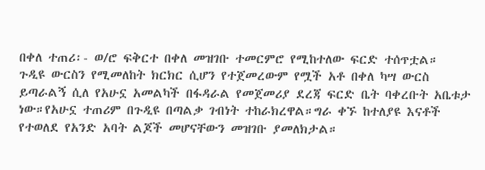በቀለ ተጠሪ፡- ወ/ሮ ፍቅርተ በቀለ መዝገቡ ተመርምሮ የሚከተለው ፍርድ ተሰጥቷል።
ጉዲዩ ውርስን የሚመለከት ክርክር ሲሆን የተጀመረውም የሟች አቶ በቀለ ካሣ ውርስ ይጣራልኝ ሲለ የአሁኗ አመልካች በፋዳራል የመጀመሪያ ደረጃ ፍርድ ቤት ባቀረቡት አቤቱታ ነው።የአሁኗ ተጠሪም በጉዲዩ በጣልቃ ገብነት ተከራክረዋል።ግራ ቀኙ ከተለያዩ እናቶች የተወለደ የአንድ አባት ልጆች መሆናቸውን መዝገቡ ያመለክታል።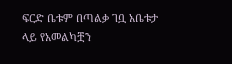ፍርድ ቤቱም በጣልቃ ገቧ አቤቱታ ላይ የአመልካቿን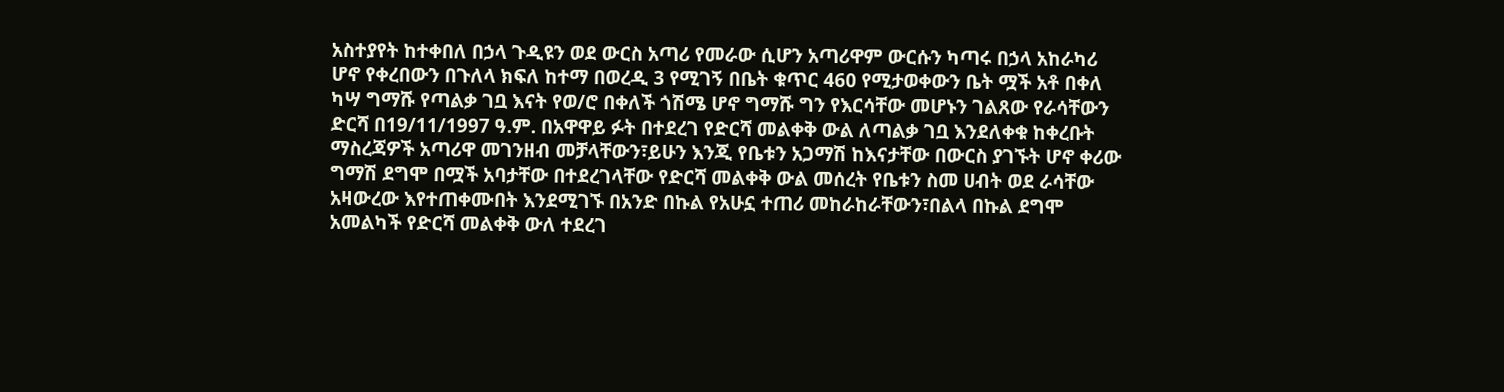አስተያየት ከተቀበለ በኃላ ጉዲዩን ወደ ውርስ አጣሪ የመራው ሲሆን አጣሪዋም ውርሱን ካጣሩ በኃላ አከራካሪ ሆኖ የቀረበውን በጉለላ ክፍለ ከተማ በወረዲ 3 የሚገኝ በቤት ቁጥር 460 የሚታወቀውን ቤት ሟች አቶ በቀለ ካሣ ግማሹ የጣልቃ ገቧ እናት የወ/ሮ በቀለች ጎሽሜ ሆኖ ግማሹ ግን የእርሳቸው መሆኑን ገልጸው የራሳቸውን ድርሻ በ19/11/1997 ዓ.ም. በአዋዋይ ፉት በተደረገ የድርሻ መልቀቅ ውል ለጣልቃ ገቧ እንደለቀቁ ከቀረቡት ማስረጃዎች አጣሪዋ መገንዘብ መቻላቸውን፣ይሁን እንጂ የቤቱን አጋማሽ ከእናታቸው በውርስ ያገኙት ሆኖ ቀሪው ግማሽ ደግሞ በሟች አባታቸው በተደረገላቸው የድርሻ መልቀቅ ውል መሰረት የቤቱን ስመ ሀብት ወደ ራሳቸው አዛውረው እየተጠቀሙበት እንደሚገኙ በአንድ በኩል የአሁኗ ተጠሪ መከራከራቸውን፣በልላ በኩል ደግሞ አመልካች የድርሻ መልቀቅ ውለ ተደረገ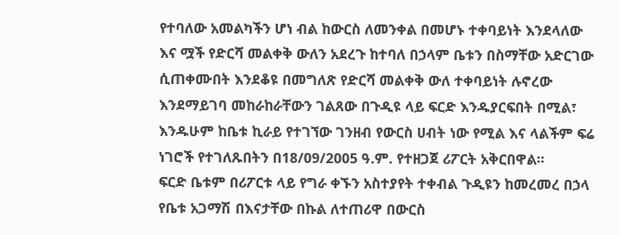የተባለው አመልካችን ሆነ ብል ከውርስ ለመንቀል በመሆኑ ተቀባይነት እንደላለው እና ሟች የድርሻ መልቀቅ ውለን አደረጉ ከተባለ በኃላም ቤቱን በስማቸው አድርገው ሲጠቀሙበት እንደቆዩ በመግለጽ የድርሻ መልቀቅ ውለ ተቀባይነት ሉኖረው እንደማይገባ መከራከራቸውን ገልጸው በጉዲዩ ላይ ፍርድ እንዱያርፍበት በሚል፣ እንዱሁም ከቤቱ ኪራይ የተገኘው ገንዘብ የውርስ ሀብት ነው የሚል እና ላልችም ፍሬ ነገሮች የተገለጹበትን በ18/09/2005 ዓ.ም. የተዘጋጀ ሪፖርት አቅርበዋል።
ፍርድ ቤቱም በሪፖርቱ ላይ የግራ ቀኙን አስተያየት ተቀብል ጉዲዩን ከመረመረ በኃላ የቤቱ አጋማሽ በእናታቸው በኩል ለተጠሪዋ በውርስ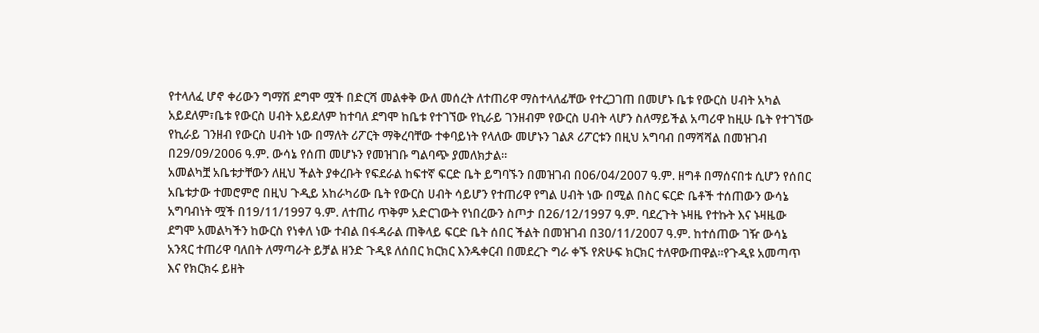የተላለፈ ሆኖ ቀሪውን ግማሽ ደግሞ ሟች በድርሻ መልቀቅ ውለ መሰረት ለተጠሪዋ ማስተላለፊቸው የተረጋገጠ በመሆኑ ቤቱ የውርስ ሀብት አካል አይደለም፣ቤቱ የውርስ ሀብት አይደለም ከተባለ ደግሞ ከቤቱ የተገኘው የኪራይ ገንዘብም የውርስ ሀብት ላሆን ስለማይችል አጣሪዋ ከዚሁ ቤት የተገኘው የኪራይ ገንዘብ የውርስ ሀብት ነው በማለት ሪፖርት ማቅረባቸው ተቀባይነት የላለው መሆኑን ገልጾ ሪፖርቱን በዚህ አግባብ በማሻሻል በመዝገብ በ29/09/2006 ዓ.ም. ውሳኔ የሰጠ መሆኑን የመዝገቡ ግልባጭ ያመለክታል።
አመልካቿ አቤቱታቸውን ለዚህ ችልት ያቀረቡት የፍደራል ከፍተኛ ፍርድ ቤት ይግባኙን በመዝገብ በ06/04/2007 ዓ.ም. ዘግቶ በማሰናበቱ ሲሆን የሰበር አቤቱታው ተመሮምሮ በዚህ ጉዲይ አከራካሪው ቤት የውርስ ሀብት ሳይሆን የተጠሪዋ የግል ሀብት ነው በሚል በስር ፍርድ ቤቶች ተሰጠውን ውሳኔ አግባብነት ሟች በ19/11/1997 ዓ.ም. ለተጠሪ ጥቅም አድርገውት የነበረውን ስጦታ በ26/12/1997 ዓ.ም. ባደረጉት ኑዛዜ የተኩት እና ኑዛዜው ደግሞ አመልካችን ከውርስ የነቀለ ነው ተብል በፋዳራል ጠቅላይ ፍርድ ቤት ሰበር ችልት በመዝገብ በ30/11/2007 ዓ.ም. ከተሰጠው ገዥ ውሳኔ አንጻር ተጠሪዋ ባለበት ለማጣራት ይቻል ዘንድ ጉዲዩ ለሰበር ክርክር እንዱቀርብ በመደረጉ ግራ ቀኙ የጽሁፍ ክርክር ተለዋውጠዋል።የጉዲዩ አመጣጥ እና የክርክሩ ይዘት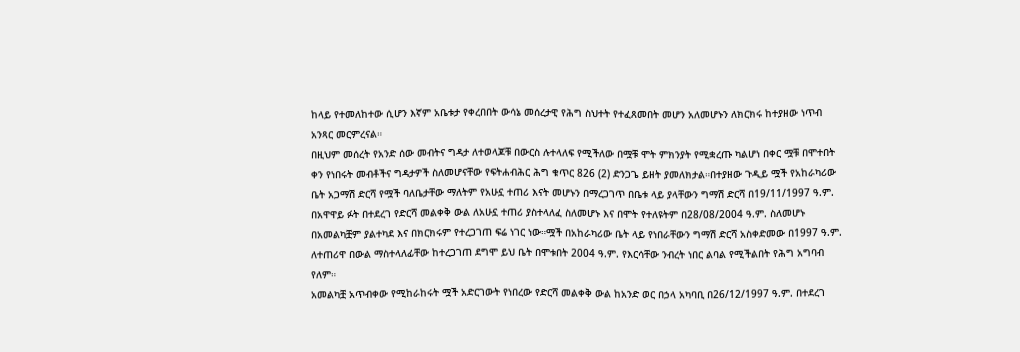ከላይ የተመለከተው ሲሆን እኛም አቤቱታ የቀረበበት ውሳኔ መሰረታዊ የሕግ ስህተት የተፈጸመበት መሆን አለመሆኑን ለክርክሩ ከተያዘው ነጥብ አንጻር መርምረናል።
በዚህም መሰረት የአንድ ሰው መብትና ግዳታ ለተወላጆቹ በውርስ ሉተላለፍ የሚችለው በሟቹ ሞት ምክንያት የሚቋረጡ ካልሆነ በቀር ሟቹ በሞተበት ቀን የነበሩት መብቶችና ግዳታዎች ስለመሆናቸው የፍትሐብሕር ሕግ ቁጥር 826 (2) ድንጋጌ ይዘት ያመለክታል።በተያዘው ጉዲይ ሟች የአከራካሪው ቤት አጋማሽ ድርሻ የሟች ባለቤታቸው ማለትም የአሁኗ ተጠሪ እናት መሆኑን በማረጋገጥ በቤቱ ላይ ያላቸውን ግማሽ ድርሻ በ19/11/1997 ዓ.ም. በአዋዋይ ፉት በተደረገ የድርሻ መልቀቅ ውል ለአሁኗ ተጠሪ ያስተላለፈ ስለመሆኑ እና በሞት የተለዩትም በ28/08/2004 ዓ.ም. ስለመሆኑ በአመልካቿም ያልተካደ እና በክርክሩም የተረጋገጠ ፍሬ ነገር ነው።ሟች በአከራካሪው ቤት ላይ የነበራቸውን ግማሽ ድርሻ አስቀድመው በ1997 ዓ.ም. ለተጠሪዋ በውል ማስተላለፊቸው ከተረጋገጠ ደግሞ ይህ ቤት በሞቱበት 2004 ዓ.ም. የእርሳቸው ንብረት ነበር ልባል የሚችልበት የሕግ አግባብ የለም።
አመልካቿ አጥብቀው የሚከራከሩት ሟች አድርገውት የነበረው የድርሻ መልቀቅ ውል ከአንድ ወር በኃላ አካባቢ በ26/12/1997 ዓ.ም. በተደረገ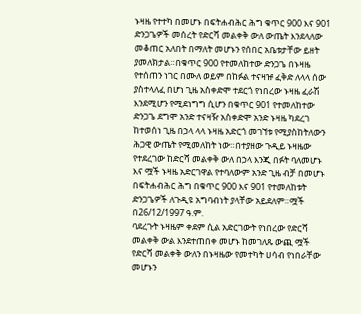ኑዛዜ የተተካ በመሆኑ በፍትሐብሕር ሕግ ቁጥር 900 እና 901 ድንጋጌዎች መሰረት የድርሻ መልቀቅ ውለ ውጤት እንደላለው መቆጠር አለበት በማለት መሆኑን የሰበር አቤቱታቸው ይዘት ያመለክታል።በቁጥር 900 የተመለከተው ድንጋጌ በኑዛዜ የተሰጠን ነገር በሙለ ወይም በከፉል ተናዛዡ ፈቅድ ለላላ ሰው ያስተላለፈ በሆነ ጊዜ አስቀድሞ ተደርጎ የነበረው ኑዛዜ ፈራሽ እንደሚሆን የሚደነግግ ሲሆን በቁጥር 901 የተመለከተው ድንጋጌ ደግሞ አንድ ተናዛዥ አስቀድሞ አንድ ኑዛዜ ካደረገ ከተወሰነ ጊዜ በኃላ ላላ ኑዛዜ አድርጎ መገኘቱ የሚያስከትለውን ሕጋዊ ውጤት የሚመለከት ነው።በተያዘው ጉዲይ ኑዛዜው የተደረገው ከድርሻ መልቀቅ ውለ በኃላ እንጂ በፉት ባለመሆኑ እና ሟች ኑዛዜ አድርገዋል የተባለውም አንድ ጊዜ ብቻ በመሆኑ በፍትሐብሕር ሕግ በቁጥር 900 እና 901 የተመለከቱት ድንጋጌዎች ለጉዲዩ አግባብነት ያላቸው አይደለም።ሟች በ26/12/1997 ዓ.ም.
ባደረጉት ኑዛዜም ቀደም ሲል አድርገውት የነበረው የድርሻ መልቀቅ ውል እንደተጠበቀ መሆኑ ከመገለጹ ውጪ ሟች የድርሻ መልቀቅ ውለን በኑዛዜው የመተካት ሀሳብ የነበራቸው መሆኑን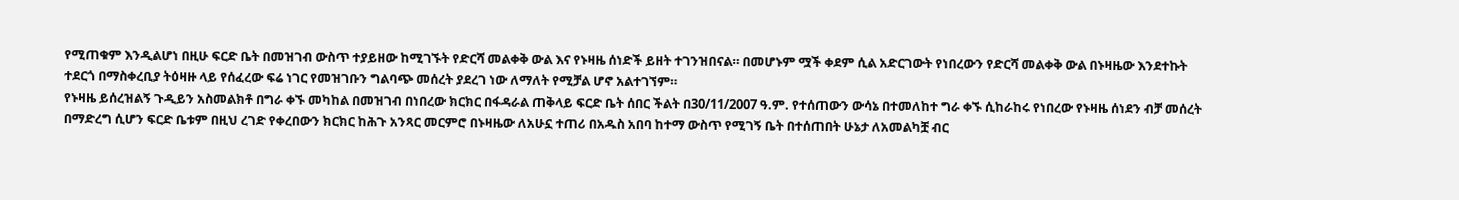የሚጠቁም እንዲልሆነ በዚሁ ፍርድ ቤት በመዝገብ ውስጥ ተያይዘው ከሚገኙት የድርሻ መልቀቅ ውል እና የኑዛዜ ሰነድች ይዘት ተገንዝበናል። በመሆኑም ሟች ቀደም ሲል አድርገውት የነበረውን የድርሻ መልቀቅ ውል በኑዛዜው እንደተኩት ተደርጎ በማስቀረቢያ ትዕዛዙ ላይ የሰፈረው ፍሬ ነገር የመዝገቡን ግልባጭ መሰረት ያደረገ ነው ለማለት የሚቻል ሆኖ አልተገኘም።
የኑዛዜ ይሰረዝልኝ ጉዲይን አስመልክቶ በግራ ቀኙ መካከል በመዝገብ በነበረው ክርክር በፋዳራል ጠቅላይ ፍርድ ቤት ሰበር ችልት በ30/11/2007 ዓ.ም. የተሰጠውን ውሳኔ በተመለከተ ግራ ቀኙ ሲከራከሩ የነበረው የኑዛዜ ሰነደን ብቻ መሰረት በማድረግ ሲሆን ፍርድ ቤቱም በዚህ ረገድ የቀረበውን ክርክር ከሕጉ አንጻር መርምሮ በኑዛዜው ለአሁኗ ተጠሪ በአዱስ አበባ ከተማ ውስጥ የሚገኝ ቤት በተሰጠበት ሁኔታ ለአመልካቿ ብር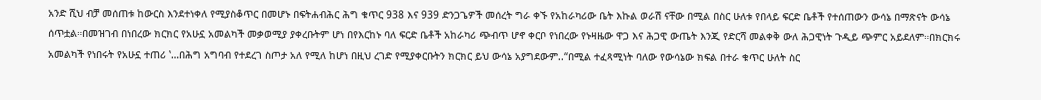አንድ ሺህ ብቻ መሰጠቱ ከውርስ እንደተነቀለ የሚያስቆጥር በመሆኑ በፍትሐብሕር ሕግ ቁጥር 938 እና 939 ድንጋጌዎች መሰረት ግራ ቀኙ የአከራካሪው ቤት እኩል ወራሽ ናቸው በሚል በስር ሁለቱ የበላይ ፍርድ ቤቶች የተሰጠውን ውሳኔ በማጽናት ውሳኔ ሰጥቷል።በመዝገብ በነበረው ክርክር የአሁኗ አመልካች መቃወሚያ ያቀረቡትም ሆነ በየእርከኑ ባለ ፍርድ ቤቶች አከራካሪ ጭብጥ ሆኖ ቀርቦ የነበረው የኑዛዜው ዋጋ እና ሕጋዊ ውጤት እንጂ የድርሻ መልቀቅ ውለ ሕጋዊነት ጉዲይ ጭምር አይደለም።በክርክሩ አመልካች የነበሩት የአሁኗ ተጠሪ ‛…በሕግ አግባብ የተደረገ ስጦታ አለ የሚለ ከሆነ በዚህ ረገድ የሚያቀርቡትን ክርክር ይህ ውሳኔ አያግደውም..“በሚል ተፈጻሚነት ባለው የውሳኔው ክፍል በተራ ቁጥር ሁለት ስር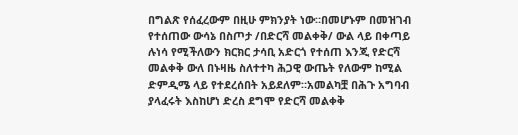በግልጽ የሰፈረውም በዚሁ ምክንያት ነው።በመሆኑም በመዝገብ የተሰጠው ውሳኔ በስጦታ /በድርሻ መልቀቅ/ ውል ላይ በቀጣይ ሉነሳ የሚችለውን ክርክር ታሳቢ አድርጎ የተሰጠ እንጂ የድርሻ መልቀቅ ውለ በኑዛዜ ስለተተካ ሕጋዊ ውጤት የለውም ከሚል ድምዲሜ ላይ የተደረሰበት አይደለም።አመልካቿ በሕጉ አግባብ ያላፈሩት እስከሆነ ድረስ ደግሞ የድርሻ መልቀቅ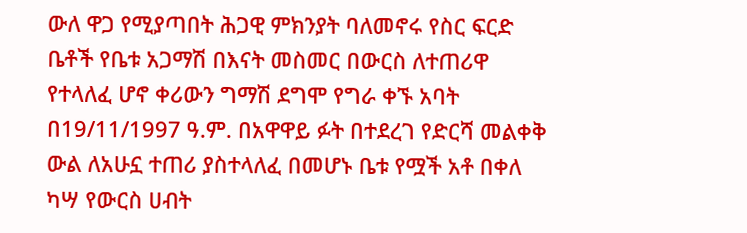ውለ ዋጋ የሚያጣበት ሕጋዊ ምክንያት ባለመኖሩ የስር ፍርድ ቤቶች የቤቱ አጋማሽ በእናት መስመር በውርስ ለተጠሪዋ የተላለፈ ሆኖ ቀሪውን ግማሽ ደግሞ የግራ ቀኙ አባት በ19/11/1997 ዓ.ም. በአዋዋይ ፉት በተደረገ የድርሻ መልቀቅ ውል ለአሁኗ ተጠሪ ያስተላለፈ በመሆኑ ቤቱ የሟች አቶ በቀለ ካሣ የውርስ ሀብት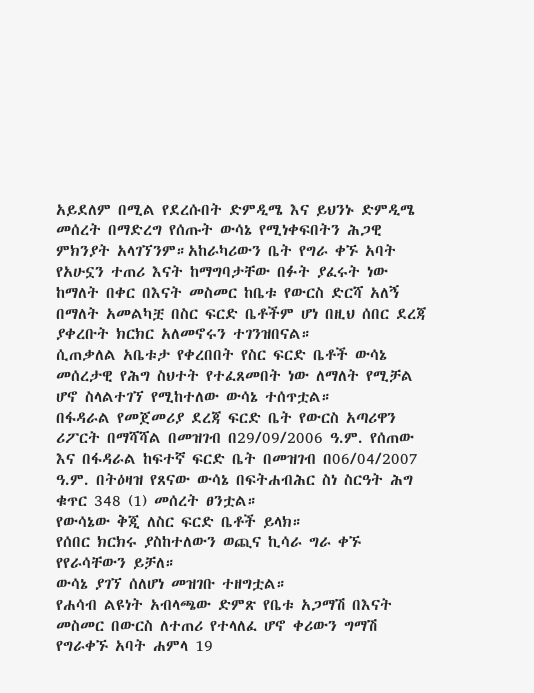አይደለም በሚል የደረሱበት ድምዲሜ እና ይህንኑ ድምዲሜ መሰረት በማድረግ የሰጡት ውሳኔ የሚነቀፍበትን ሕጋዊ ምክንያት አላገኘንም።አከራካሪውን ቤት የግራ ቀኙ አባት የአሁኗን ተጠሪ እናት ከማግባታቸው በፉት ያፈሩት ነው ከማለት በቀር በእናት መስመር ከቤቱ የውርስ ድርሻ አለኝ በማለት አመልካቿ በስር ፍርድ ቤቶችም ሆነ በዚህ ሰበር ደረጃ ያቀረቡት ክርክር አለመኖሩን ተገንዝበናል።
ሲጠቃለል አቤቱታ የቀረበበት የስር ፍርድ ቤቶች ውሳኔ መሰረታዊ የሕግ ስህተት የተፈጸመበት ነው ለማለት የሚቻል ሆኖ ስላልተገኘ የሚከተለው ውሳኔ ተሰጥቷል።
በፋዳራል የመጀመሪያ ደረጃ ፍርድ ቤት የውርስ አጣሪዋን ሪፖርት በማሻሻል በመዝገብ በ29/09/2006 ዓ.ም. የሰጠው እና በፋዳራል ከፍተኛ ፍርድ ቤት በመዝገብ በ06/04/2007 ዓ.ም. በትዕዛዝ የጸናው ውሳኔ በፍትሐብሕር ስነ ስርዓት ሕግ ቁጥር 348 (1) መሰረት ፀንቷል።
የውሳኔው ቅጂ ለስር ፍርድ ቤቶች ይላክ።
የሰበር ክርክሩ ያስከተለውን ወጪና ኪሳራ ግራ ቀኙ የየራሳቸውን ይቻለ።
ውሳኔ ያገኘ ሰለሆነ መዝገቡ ተዘግቷል።
የሐሳብ ልዩነት አብላጫው ድምጽ የቤቱ አጋማሽ በእናት መስመር በውርስ ለተጠሪ የተላለፈ ሆኖ ቀሪውን ግማሽ የግራቀኙ አባት ሐምላ 19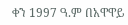ቀን 1997 ዓ.ም በአዋዋይ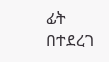ፊት በተደረገ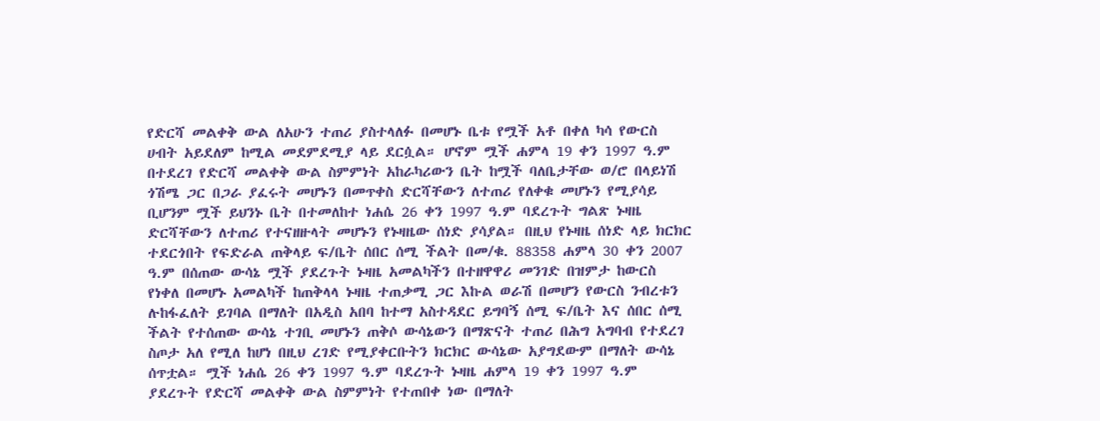የድርሻ መልቀቅ ውል ለአሁን ተጠሪ ያስተላለፉ በመሆኑ ቤቱ የሟች አቶ በቀለ ካሳ የውርስ ሀብት አይደለም ከሚል መደምደሚያ ላይ ደርሷል። ሆኖም ሟች ሐምላ 19 ቀን 1997 ዓ.ም በተደረገ የድርሻ መልቀቅ ውል ስምምነት አከራካሪውን ቤት ከሟች ባለቤታቸው ወ/ሮ በላይነሽ ጎሽሜ ጋር በጋራ ያፈሩት መሆኑን በመጥቀስ ድርሻቸውን ለተጠሪ የለቀቁ መሆኑን የሚያሳይ ቢሆንም ሟች ይህንኑ ቤት በተመለከተ ነሐሴ 26 ቀን 1997 ዓ.ም ባደረጉት ግልጽ ኑዛዜ ድርሻቸውን ለተጠሪ የተናዘዙላት መሆኑን የኑዛዜው ሰነድ ያሳያል። በዚህ የኑዛዜ ሰነድ ላይ ክርክር ተደርጎበት የፍድራል ጠቅላይ ፍ/ቤት ሰበር ሰሚ ችልት በመ/ቁ. 88358 ሐምላ 30 ቀን 2007 ዓ.ም በሰጠው ውሳኔ ሟች ያደረጉት ኑዛዜ አመልካችን በተዘዋዋሪ መንገድ በዝምታ ከውርስ የነቀለ በመሆኑ አመልካች ከጠቅላላ ኑዛዜ ተጠቃሚ ጋር እኩል ወራሽ በመሆን የውርስ ንብረቱን ሉከፋፈለት ይገባል በማለት በአዲስ አበባ ከተማ አስተዳደር ይግባኝ ሰሚ ፍ/ቤት እና ሰበር ሰሚ ችልት የተሰጠው ውሳኔ ተገቢ መሆኑን ጠቅሶ ውሳኔውን በማጽናት ተጠሪ በሕግ አግባብ የተደረገ ስጦታ አለ የሚለ ከሆነ በዚህ ረገድ የሚያቀርቡትን ክርክር ውሳኔው አያግደውም በማለት ውሳኔ ሰጥቷል። ሟች ነሐሴ 26 ቀን 1997 ዓ.ም ባደረጉት ኑዛዜ ሐምላ 19 ቀን 1997 ዓ.ም ያደረጉት የድርሻ መልቀቅ ውል ስምምነት የተጠበቀ ነው በማለት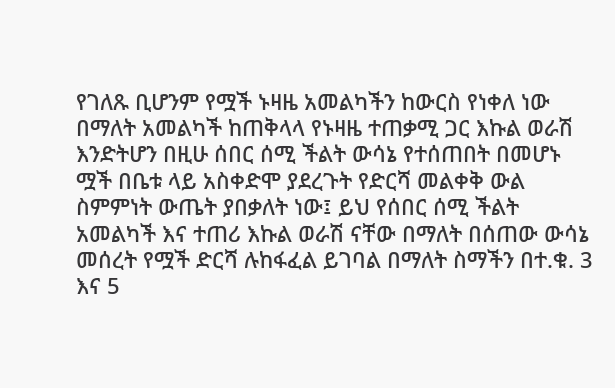የገለጹ ቢሆንም የሟች ኑዛዜ አመልካችን ከውርስ የነቀለ ነው በማለት አመልካች ከጠቅላላ የኑዛዜ ተጠቃሚ ጋር እኩል ወራሽ እንድትሆን በዚሁ ሰበር ሰሚ ችልት ውሳኔ የተሰጠበት በመሆኑ ሟች በቤቱ ላይ አስቀድሞ ያደረጉት የድርሻ መልቀቅ ውል ስምምነት ውጤት ያበቃለት ነው፤ ይህ የሰበር ሰሚ ችልት አመልካች እና ተጠሪ እኩል ወራሽ ናቸው በማለት በሰጠው ውሳኔ መሰረት የሟች ድርሻ ሉከፋፈል ይገባል በማለት ስማችን በተ.ቁ. 3 እና 5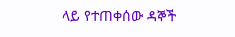ላይ የተጠቀሰው ዳኞች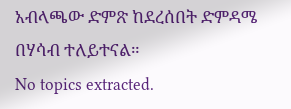አብላጫው ድምጽ ከደረሰበት ድምዳሜ በሃሳብ ተለይተናል።
No topics extracted.